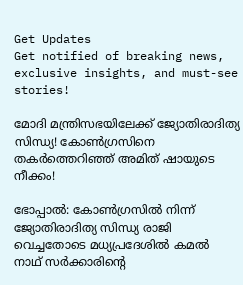Get Updates
Get notified of breaking news, exclusive insights, and must-see stories!

മോദി മന്ത്രിസഭയിലേക്ക് ജ്യോതിരാദിത്യ സിന്ധ്യ! കോൺഗ്രസിനെ തകർത്തെറിഞ്ഞ് അമിത് ഷായുടെ നീക്കം!

ഭോപ്പാല്‍: കോൺഗ്രസിൽ നിന്ന് ജ്യോതിരാദിത്യ സിന്ധ്യ രാജി വെച്ചതോടെ മധ്യപ്രദേശിൽ കമൽ നാഥ് സർക്കാരിന്റെ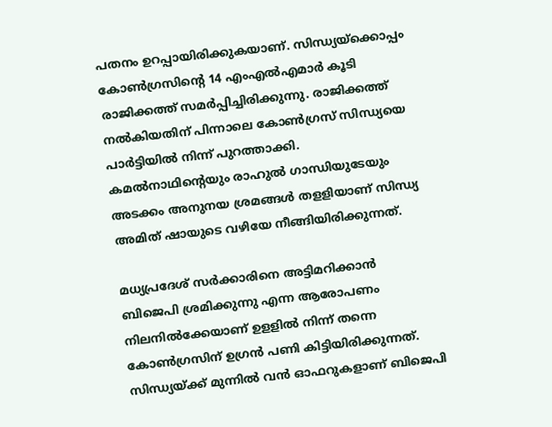പതനം ഉറപ്പായിരിക്കുകയാണ്. സിന്ധ്യയ്ക്കൊപ്പം കോൺഗ്രസിന്റെ 14 എംഎൽഎമാർ കൂടി രാജിക്കത്ത് സമർപ്പിച്ചിരിക്കുന്നു. രാജിക്കത്ത് നൽകിയതിന് പിന്നാലെ കോൺഗ്രസ് സിന്ധ്യയെ പാർട്ടിയിൽ നിന്ന് പുറത്താക്കി. കമൽനാഥിന്റെയും രാഹുൽ ഗാന്ധിയുടേയും അടക്കം അനുനയ ശ്രമങ്ങൾ തളളിയാണ് സിന്ധ്യ അമിത് ഷായുടെ വഴിയേ നീങ്ങിയിരിക്കുന്നത്.

മധ്യപ്രദേശ് സര്‍ക്കാരിനെ അട്ടിമറിക്കാന്‍ ബിജെപി ശ്രമിക്കുന്നു എന്ന ആരോപണം നിലനില്‍ക്കേയാണ് ഉളളില്‍ നിന്ന് തന്നെ കോണ്‍ഗ്രസിന് ഉഗ്രൻ പണി കിട്ടിയിരിക്കുന്നത്. സിന്ധ്യയ്ക്ക് മുന്നില്‍ വന്‍ ഓഫറുകളാണ് ബിജെപി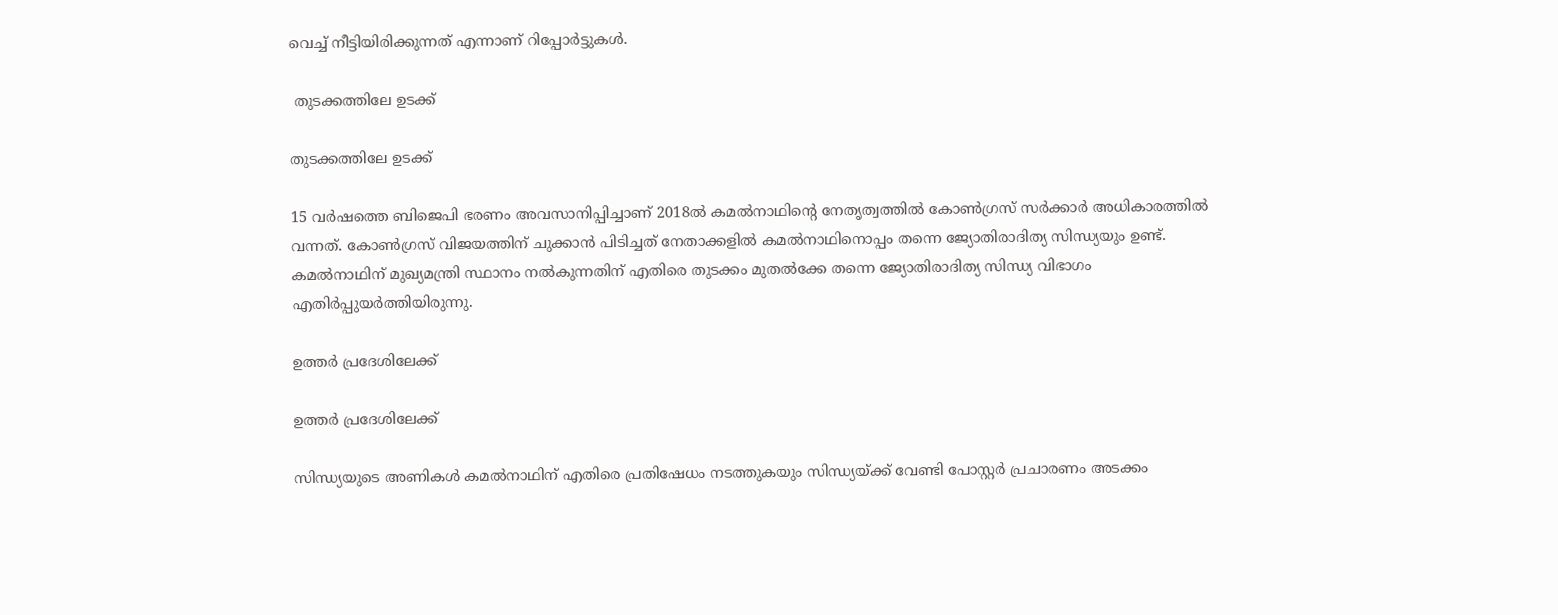വെച്ച് നീട്ടിയിരിക്കുന്നത് എന്നാണ് റിപ്പോര്‍ട്ടുകള്‍.

 തുടക്കത്തിലേ ഉടക്ക്

തുടക്കത്തിലേ ഉടക്ക്

15 വര്‍ഷത്തെ ബിജെപി ഭരണം അവസാനിപ്പിച്ചാണ് 2018ല്‍ കമല്‍നാഥിന്റെ നേതൃത്വത്തില്‍ കോണ്‍ഗ്രസ് സര്‍ക്കാര്‍ അധികാരത്തില്‍ വന്നത്. കോണ്‍ഗ്രസ് വിജയത്തിന് ചുക്കാന്‍ പിടിച്ചത് നേതാക്കളില്‍ കമല്‍നാഥിനൊപ്പം തന്നെ ജ്യോതിരാദിത്യ സിന്ധ്യയും ഉണ്ട്. കമല്‍നാഥിന് മുഖ്യമന്ത്രി സ്ഥാനം നല്‍കുന്നതിന് എതിരെ തുടക്കം മുതല്‍ക്കേ തന്നെ ജ്യോതിരാദിത്യ സിന്ധ്യ വിഭാഗം എതിര്‍പ്പുയര്‍ത്തിയിരുന്നു.

ഉത്തർ പ്രദേശിലേക്ക്

ഉത്തർ പ്രദേശിലേക്ക്

സിന്ധ്യയുടെ അണികള്‍ കമല്‍നാഥിന് എതിരെ പ്രതിഷേധം നടത്തുകയും സിന്ധ്യയ്ക്ക് വേണ്ടി പോസ്റ്റര്‍ പ്രചാരണം അടക്കം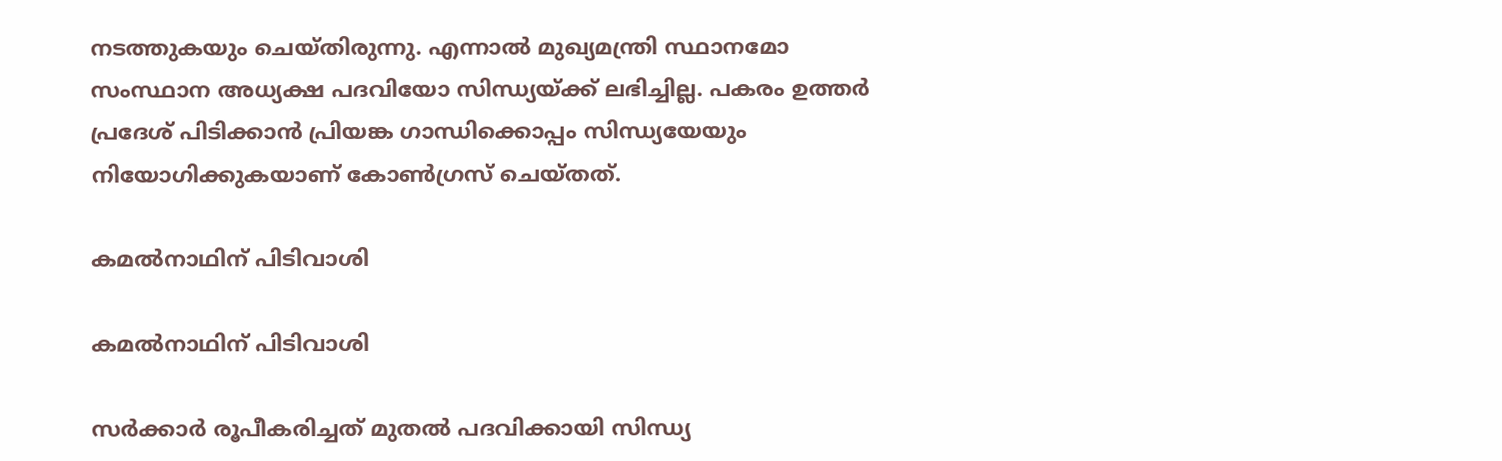നടത്തുകയും ചെയ്തിരുന്നു. എന്നാല്‍ മുഖ്യമന്ത്രി സ്ഥാനമോ സംസ്ഥാന അധ്യക്ഷ പദവിയോ സിന്ധ്യയ്ക്ക് ലഭിച്ചില്ല. പകരം ഉത്തര്‍ പ്രദേശ് പിടിക്കാന്‍ പ്രിയങ്ക ഗാന്ധിക്കൊപ്പം സിന്ധ്യയേയും നിയോഗിക്കുകയാണ് കോണ്‍ഗ്രസ് ചെയ്തത്.

കമൽനാഥിന് പിടിവാശി

കമൽനാഥിന് പിടിവാശി

സര്‍ക്കാര്‍ രൂപീകരിച്ചത് മുതല്‍ പദവിക്കായി സിന്ധ്യ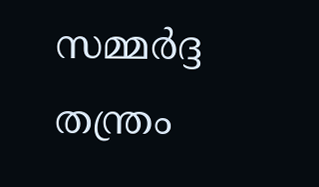സമ്മര്‍ദ്ദ തന്ത്രം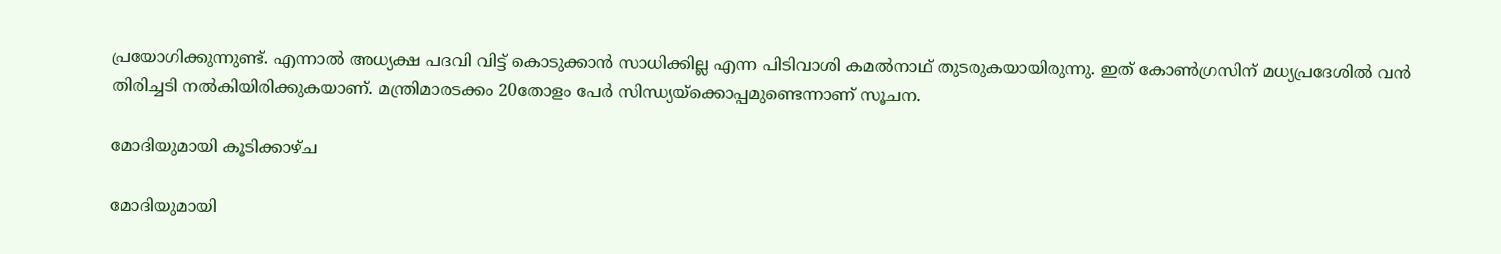പ്രയോഗിക്കുന്നുണ്ട്. എന്നാല്‍ അധ്യക്ഷ പദവി വിട്ട് കൊടുക്കാന്‍ സാധിക്കില്ല എന്ന പിടിവാശി കമല്‍നാഥ് തുടരുകയായിരുന്നു. ഇത് കോണ്‍ഗ്രസിന് മധ്യപ്രദേശില്‍ വന്‍ തിരിച്ചടി നല്‍കിയിരിക്കുകയാണ്. മന്ത്രിമാരടക്കം 20തോളം പേർ സിന്ധ്യയ്‌ക്കൊപ്പമുണ്ടെന്നാണ് സൂചന.

മോദിയുമായി കൂടിക്കാഴ്ച

മോദിയുമായി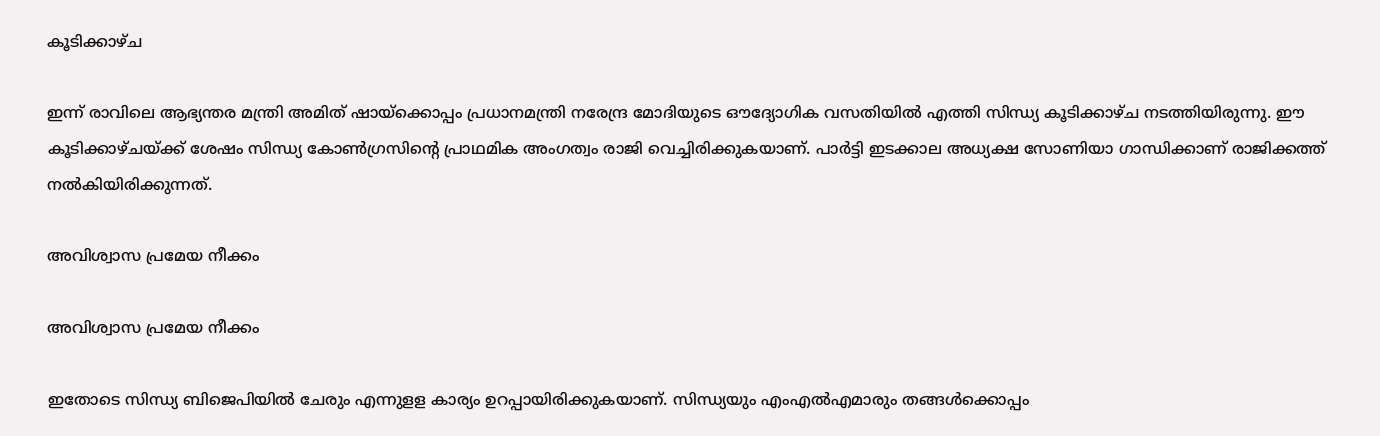കൂടിക്കാഴ്ച

ഇന്ന് രാവിലെ ആഭ്യന്തര മന്ത്രി അമിത് ഷായ്‌ക്കൊപ്പം പ്രധാനമന്ത്രി നരേന്ദ്ര മോദിയുടെ ഔദ്യോഗിക വസതിയില്‍ എത്തി സിന്ധ്യ കൂടിക്കാഴ്ച നടത്തിയിരുന്നു. ഈ കൂടിക്കാഴ്ചയ്ക്ക് ശേഷം സിന്ധ്യ കോണ്‍ഗ്രസിന്റെ പ്രാഥമിക അംഗത്വം രാജി വെച്ചിരിക്കുകയാണ്. പാര്‍ട്ടി ഇടക്കാല അധ്യക്ഷ സോണിയാ ഗാന്ധിക്കാണ് രാജിക്കത്ത് നല്‍കിയിരിക്കുന്നത്.

അവിശ്വാസ പ്രമേയ നീക്കം

അവിശ്വാസ പ്രമേയ നീക്കം

ഇതോടെ സിന്ധ്യ ബിജെപിയില്‍ ചേരും എന്നുളള കാര്യം ഉറപ്പായിരിക്കുകയാണ്. സിന്ധ്യയും എംഎല്‍എമാരും തങ്ങള്‍ക്കൊപ്പം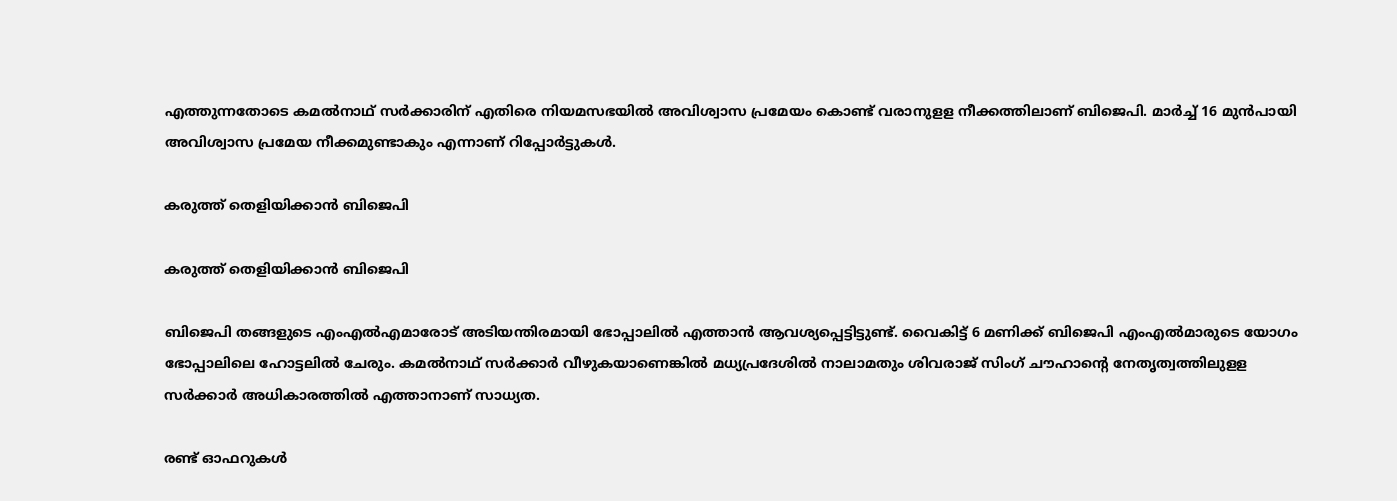എത്തുന്നതോടെ കമല്‍നാഥ് സര്‍ക്കാരിന് എതിരെ നിയമസഭയില്‍ അവിശ്വാസ പ്രമേയം കൊണ്ട് വരാനുളള നീക്കത്തിലാണ് ബിജെപി. മാര്‍ച്ച് 16 മുന്‍പായി അവിശ്വാസ പ്രമേയ നീക്കമുണ്ടാകും എന്നാണ് റിപ്പോര്‍ട്ടുകള്‍.

കരുത്ത് തെളിയിക്കാൻ ബിജെപി

കരുത്ത് തെളിയിക്കാൻ ബിജെപി

ബിജെപി തങ്ങളുടെ എംഎല്‍എമാരോട് അടിയന്തിരമായി ഭോപ്പാലില്‍ എത്താന്‍ ആവശ്യപ്പെട്ടിട്ടുണ്ട്. വൈകിട്ട് 6 മണിക്ക് ബിജെപി എംഎല്‍മാരുടെ യോഗം ഭോപ്പാലിലെ ഹോട്ടലില്‍ ചേരും. കമല്‍നാഥ് സര്‍ക്കാര്‍ വീഴുകയാണെങ്കില്‍ മധ്യപ്രദേശില്‍ നാലാമതും ശിവരാജ് സിംഗ് ചൗഹാന്റെ നേതൃത്വത്തിലുളള സര്‍ക്കാര്‍ അധികാരത്തില്‍ എത്താനാണ് സാധ്യത.

രണ്ട് ഓഫറുകൾ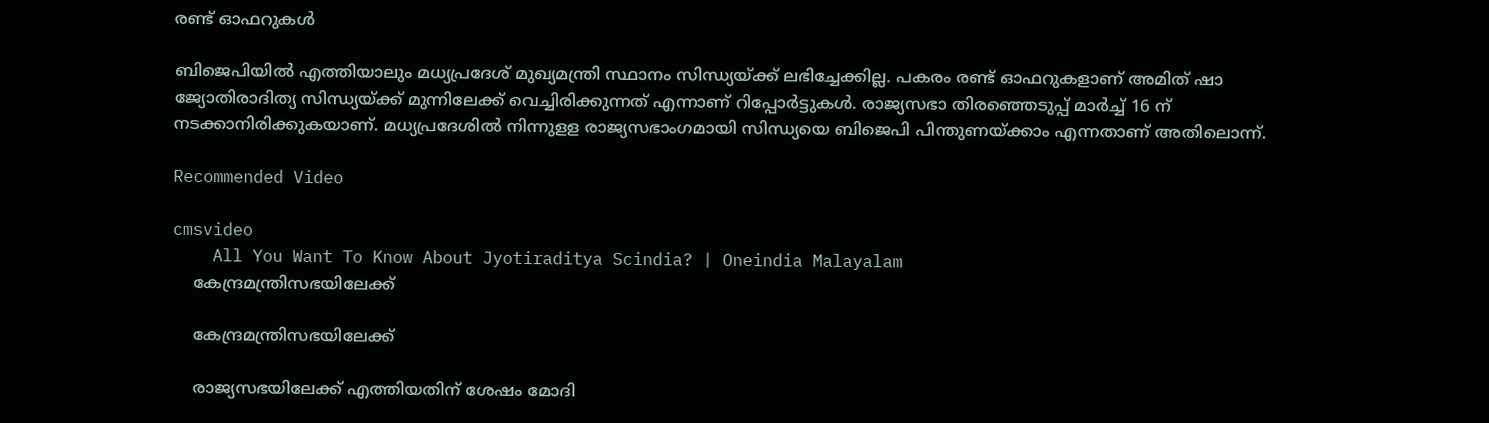രണ്ട് ഓഫറുകൾ

ബിജെപിയില്‍ എത്തിയാലും മധ്യപ്രദേശ് മുഖ്യമന്ത്രി സ്ഥാനം സിന്ധ്യയ്ക്ക് ലഭിച്ചേക്കില്ല. പകരം രണ്ട് ഓഫറുകളാണ് അമിത് ഷാ ജ്യോതിരാദിത്യ സിന്ധ്യയ്ക്ക് മുന്നിലേക്ക് വെച്ചിരിക്കുന്നത് എന്നാണ് റിപ്പോര്‍ട്ടുകള്‍. രാജ്യസഭാ തിരഞ്ഞെടുപ്പ് മാര്‍ച്ച് 16 ന് നടക്കാനിരിക്കുകയാണ്. മധ്യപ്രദേശില്‍ നിന്നുളള രാജ്യസഭാംഗമായി സിന്ധ്യയെ ബിജെപി പിന്തുണയ്ക്കാം എന്നതാണ് അതിലൊന്ന്.

Recommended Video

cmsvideo
    All You Want To Know About Jyotiraditya Scindia? | Oneindia Malayalam
    കേന്ദ്രമന്ത്രിസഭയിലേക്ക്

    കേന്ദ്രമന്ത്രിസഭയിലേക്ക്

    രാജ്യസഭയിലേക്ക് എത്തിയതിന് ശേഷം മോദി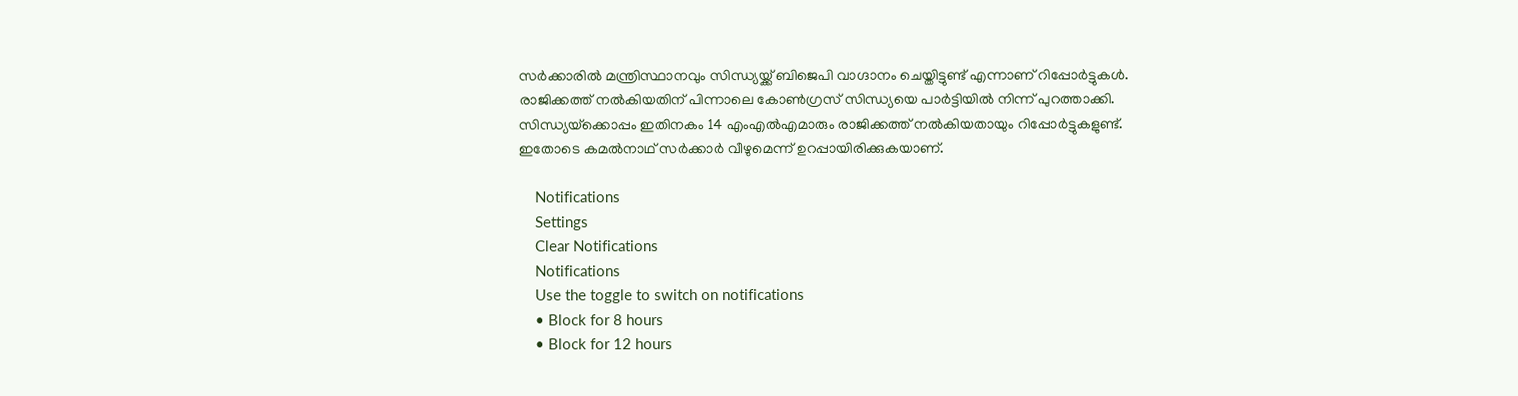സര്‍ക്കാരില്‍ മന്ത്രിസ്ഥാനവും സിന്ധ്യയ്ക്ക് ബിജെപി വാഗ്ദാനം ചെയ്തിട്ടുണ്ട് എന്നാണ് റിപ്പോര്‍ട്ടുകള്‍. രാജിക്കത്ത് നല്‍കിയതിന് പിന്നാലെ കോണ്‍ഗ്രസ് സിന്ധ്യയെ പാര്‍ട്ടിയില്‍ നിന്ന് പുറത്താക്കി. സിന്ധ്യയ്‌ക്കൊപ്പം ഇതിനകം 14 എംഎല്‍എമാരും രാജിക്കത്ത് നല്‍കിയതായും റിപ്പോര്‍ട്ടുകളുണ്ട്. ഇതോടെ കമല്‍നാഥ് സര്‍ക്കാര്‍ വീഴുമെന്ന് ഉറപ്പായിരിക്കുകയാണ്.

    Notifications
    Settings
    Clear Notifications
    Notifications
    Use the toggle to switch on notifications
    • Block for 8 hours
    • Block for 12 hours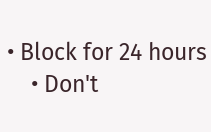• Block for 24 hours
    • Don't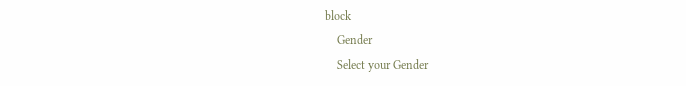block
    Gender
    Select your Gender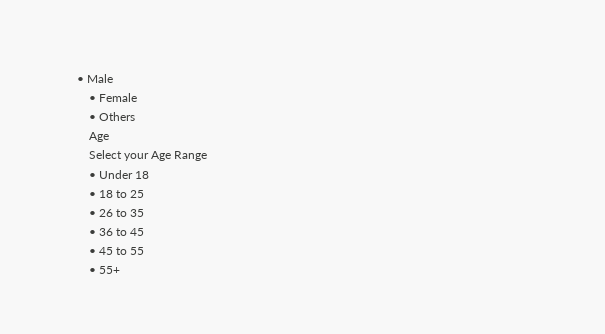• Male
    • Female
    • Others
    Age
    Select your Age Range
    • Under 18
    • 18 to 25
    • 26 to 35
    • 36 to 45
    • 45 to 55
    • 55+